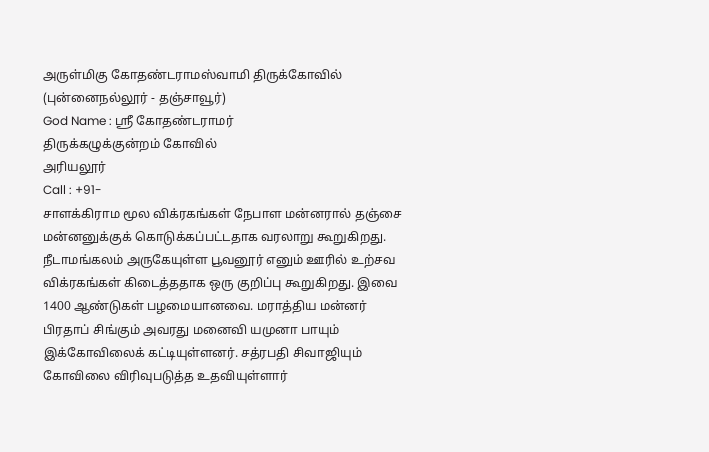அருள்மிகு கோதண்டராமஸ்வாமி திருக்கோவில் (புன்னைநல்லூர் - தஞ்சாவூர்)
God Name : ஸ்ரீ கோதண்டராமர்
திருக்கழுக்குன்றம் கோவில்
அரியலூர்
Call : +91-
சாளக்கிராம மூல விக்ரகங்கள் நேபாள மன்னரால் தஞ்சை மன்னனுக்குக் கொடுக்கப்பட்டதாக வரலாறு கூறுகிறது. நீடாமங்கலம் அருகேயுள்ள பூவனூர் எனும் ஊரில் உற்சவ விக்ரகங்கள் கிடைத்ததாக ஒரு குறிப்பு கூறுகிறது. இவை 1400 ஆண்டுகள் பழமையானவை. மராத்திய மன்னர் பிரதாப் சிங்கும் அவரது மனைவி யமுனா பாயும் இக்கோவிலைக் கட்டியுள்ளனர். சத்ரபதி சிவாஜியும் கோவிலை விரிவுபடுத்த உதவியுள்ளார்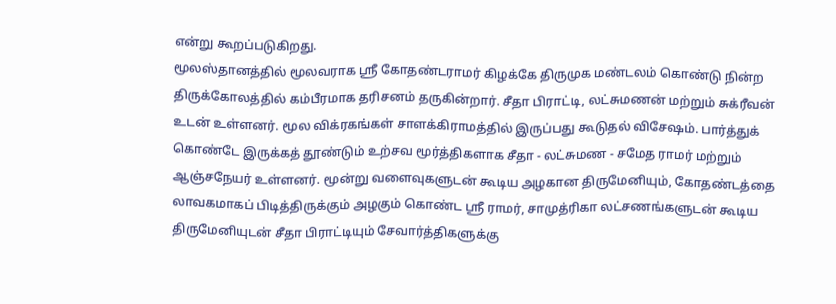என்று கூறப்படுகிறது.
மூலஸ்தானத்தில் மூலவராக ஸ்ரீ கோதண்டராமர் கிழக்கே திருமுக மண்டலம் கொண்டு நின்ற திருக்கோலத்தில் கம்பீரமாக தரிசனம் தருகின்றார். சீதா பிராட்டி, லட்சுமணன் மற்றும் சுக்ரீவன் உடன் உள்ளனர். மூல விக்ரகங்கள் சாளக்கிராமத்தில் இருப்பது கூடுதல் விசேஷம். பார்த்துக் கொண்டே இருக்கத் தூண்டும் உற்சவ மூர்த்திகளாக சீதா - லட்சுமண - சமேத ராமர் மற்றும் ஆஞ்சநேயர் உள்ளனர். மூன்று வளைவுகளுடன் கூடிய அழகான திருமேனியும், கோதண்டத்தை லாவகமாகப் பிடித்திருக்கும் அழகும் கொண்ட ஸ்ரீ ராமர், சாமுத்ரிகா லட்சணங்களுடன் கூடிய திருமேனியுடன் சீதா பிராட்டியும் சேவார்த்திகளுக்கு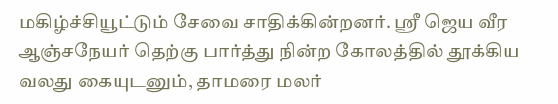மகிழ்ச்சியூட்டும் சேவை சாதிக்கின்றனர். ஸ்ரீ ஜெய வீர ஆஞ்சநேயர் தெற்கு பார்த்து நின்ற கோலத்தில் தூக்கிய வலது கையுடனும், தாமரை மலர்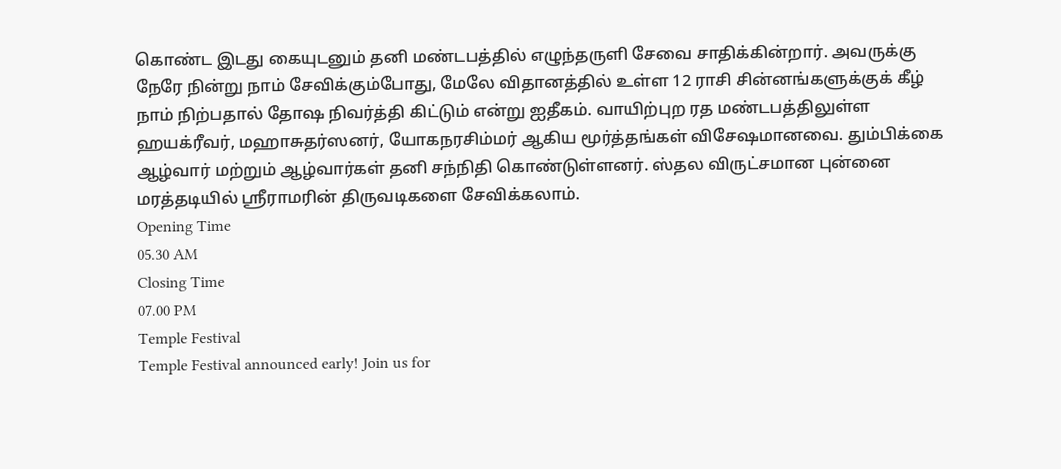கொண்ட இடது கையுடனும் தனி மண்டபத்தில் எழுந்தருளி சேவை சாதிக்கின்றார். அவருக்கு நேரே நின்று நாம் சேவிக்கும்போது, மேலே விதானத்தில் உள்ள 12 ராசி சின்னங்களுக்குக் கீழ் நாம் நிற்பதால் தோஷ நிவர்த்தி கிட்டும் என்று ஐதீகம். வாயிற்புற ரத மண்டபத்திலுள்ள ஹயக்ரீவர், மஹாசுதர்ஸனர், யோகநரசிம்மர் ஆகிய மூர்த்தங்கள் விசேஷமானவை. தும்பிக்கை ஆழ்வார் மற்றும் ஆழ்வார்கள் தனி சந்நிதி கொண்டுள்ளனர். ஸ்தல விருட்சமான புன்னை மரத்தடியில் ஸ்ரீராமரின் திருவடிகளை சேவிக்கலாம்.
Opening Time
05.30 AM
Closing Time
07.00 PM
Temple Festival
Temple Festival announced early! Join us for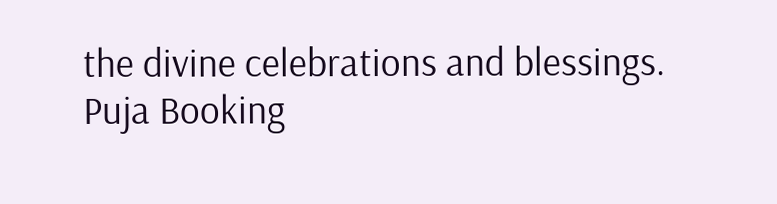the divine celebrations and blessings.
Puja Booking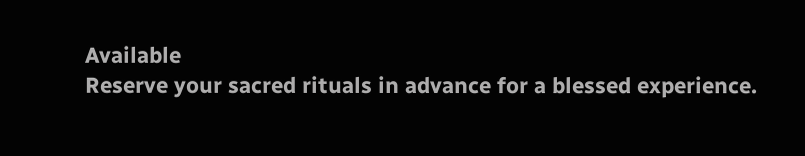Available
Reserve your sacred rituals in advance for a blessed experience.